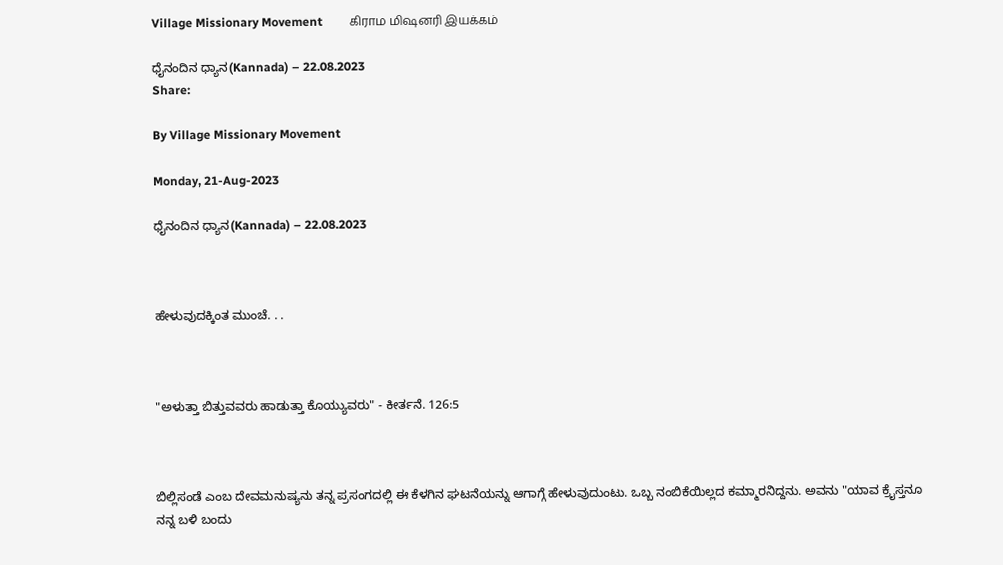Village Missionary Movement         கிராம மிஷனரி இயக்கம்

ಧೈನಂದಿನ ಧ್ಯಾನ(Kannada) – 22.08.2023
Share:

By Village Missionary Movement

Monday, 21-Aug-2023

ಧೈನಂದಿನ ಧ್ಯಾನ(Kannada) – 22.08.2023



ಹೇಳುವುದಕ್ಕಿಂತ ಮುಂಚೆ. . .



"ಅಳುತ್ತಾ ಬಿತ್ತುವವರು ಹಾಡುತ್ತಾ ಕೊಯ್ಯುವರು" - ಕೀರ್ತನೆ. 126:5



ಬಿಲ್ಲಿಸಂಡೆ ಎಂಬ ದೇವಮನುಷ್ಯನು ತನ್ನ ಪ್ರಸಂಗದಲ್ಲಿ ಈ ಕೆಳಗಿನ ಘಟನೆಯನ್ನು ಆಗಾಗ್ಗೆ ಹೇಳುವುದುಂಟು. ಒಬ್ಬ ನಂಬಿಕೆಯಿಲ್ಲದ ಕಮ್ಮಾರನಿದ್ದನು. ಅವನು "ಯಾವ ಕ್ರೈಸ್ತನೂ ನನ್ನ ಬಳಿ ಬಂದು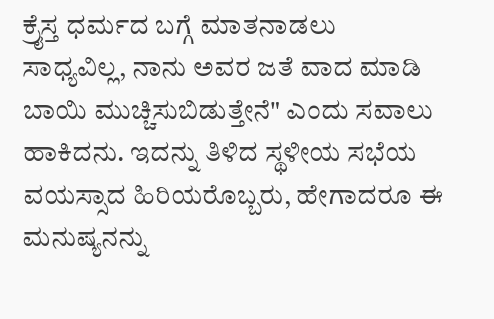ಕ್ರೈಸ್ತ ಧರ್ಮದ ಬಗ್ಗೆ ಮಾತನಾಡಲು ಸಾಧ್ಯವಿಲ್ಲ, ನಾನು ಅವರ ಜತೆ ವಾದ ಮಾಡಿ ಬಾಯಿ ಮುಚ್ಚಿಸುಬಿಡುತ್ತೇನೆ" ಎಂದು ಸವಾಲು ಹಾಕಿದನು. ಇದನ್ನು ತಿಳಿದ ಸ್ಥಳೀಯ ಸಭೆಯ ವಯಸ್ಸಾದ ಹಿರಿಯರೊಬ್ಬರು, ಹೇಗಾದರೂ ಈ ಮನುಷ್ಯನನ್ನು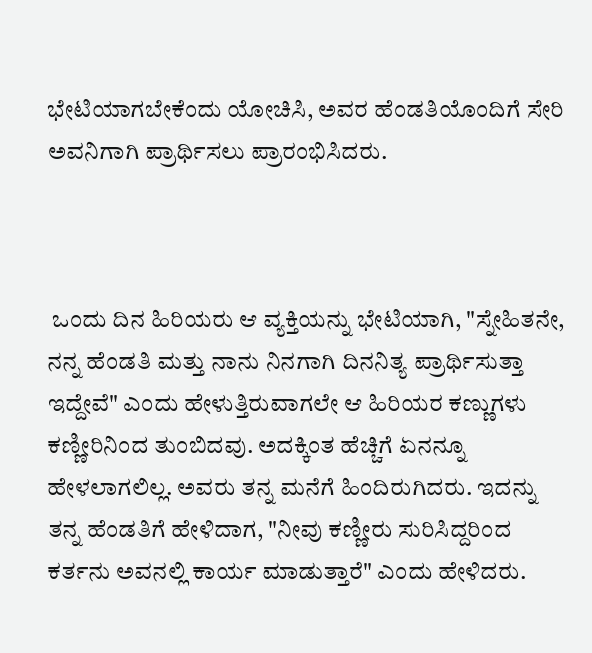ಭೇಟಿಯಾಗಬೇಕೆಂದು ಯೋಚಿಸಿ, ಅವರ ಹೆಂಡತಿಯೊಂದಿಗೆ ಸೇರಿ ಅವನಿಗಾಗಿ ಪ್ರಾರ್ಥಿಸಲು ಪ್ರಾರಂಭಿಸಿದರು.



 ಒಂದು ದಿನ ಹಿರಿಯರು ಆ ವ್ಯಕ್ತಿಯನ್ನು ಭೇಟಿಯಾಗಿ, "ಸ್ನೇಹಿತನೇ, ನನ್ನ ಹೆಂಡತಿ ಮತ್ತು ನಾನು ನಿನಗಾಗಿ ದಿನನಿತ್ಯ ಪ್ರಾರ್ಥಿಸುತ್ತಾ ಇದ್ದೇವೆ" ಎಂದು ಹೇಳುತ್ತಿರುವಾಗಲೇ ಆ ಹಿರಿಯರ ಕಣ್ಣುಗಳು ಕಣ್ಣೀರಿನಿಂದ ತುಂಬಿದವು. ಅದಕ್ಕಿಂತ ಹೆಚ್ಚಿಗೆ ಏನನ್ನೂ ಹೇಳಲಾಗಲಿಲ್ಲ. ಅವರು ತನ್ನ ಮನೆಗೆ ಹಿಂದಿರುಗಿದರು. ಇದನ್ನು ತನ್ನ ಹೆಂಡತಿಗೆ ಹೇಳಿದಾಗ, "ನೀವು ಕಣ್ಣೀರು ಸುರಿಸಿದ್ದರಿಂದ ಕರ್ತನು ಅವನಲ್ಲಿ ಕಾರ್ಯ ಮಾಡುತ್ತಾರೆ" ಎಂದು ಹೇಳಿದರು.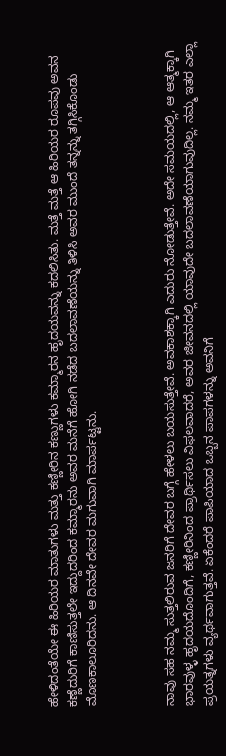ಹೇಳಿದಂತೆಯೇ ಈ ಹಿರಿಯರ ಮಾತುಗಳು ಮತ್ತು ಕಣ್ಣೀರಿನ ಕಣ್ಣುಗಳು ಕಮ್ಮಾರನ ಹೃದಯವನ್ನು ಕದಲಿಸಿತು. ಮತ್ತೆ ಮತ್ತೆ ಆ ಹಿರಿಯರ ರೂಪವು ಅವನ ಕಣ್ಣೆದುರಿಗೆ ಕಾಣಿಸುತ್ತಲೇ ಇದ್ದುದರಿಂದ ಕಮ್ಮಾರನು ಅವರ ಮನೆಗೆ ಹೋಗಿ ನಡೆದ ಬದಲಾವಣೆಯನ್ನು ತಿಳಿಸಿ ಅವರ ಮುಂದೆ ತನ್ನನ್ನು ತಗ್ಗಿಸಿಕೊಂಡು ಮೊಣಕಾಲೂರಿದನು. ಆ ದಿನವೇ ದೇವರ ಮಗುವಾಗಿ ಮಾರ್ಪಟ್ಟನು.



ನಾವು ಸಹ ನಮ್ಮ ಸುತ್ತಲಿರುವ ಜನರಿಗೆ ದೇವರ ಬಗ್ಗೆ ಹೇಳಲು ಬಯಸುತ್ತೇವೆ. ಅವಕಾಶಕ್ಕಾಗಿ ಎದುರು ನೋಡುತ್ತೇವೆ. ಅದೇ ಸಮಯದಲ್ಲಿ, ಆ ಆತ್ಮಕ್ಕಾಗಿ ಭಾರವುಳ್ಳ ಹೃದಯದೊಂದಿಗೆ, ಕಣ್ಣೀರಿನಿಂದ ಪ್ರಾರ್ಥಿಸಲು ವಿಫಲವಾದರೆ, ಅವರ ಜೀವನದಲ್ಲಿ ಯಾವುದೇ ಬದಲಾವಣೆಯಾಗುವುದಿಲ್ಲ. ನಮ್ಮ ಇತರ ಎಲ್ಲಾ ಪ್ರಯತ್ನಗಳು ವ್ಯರ್ಥವಾಗುತ್ತವೆ. ಏಕೆಂದರೆ ಪಾಪಿಯಾದ ಒಬ್ಬನ ಪಾಪಗಳನ್ನು ಅವನಿಗೆ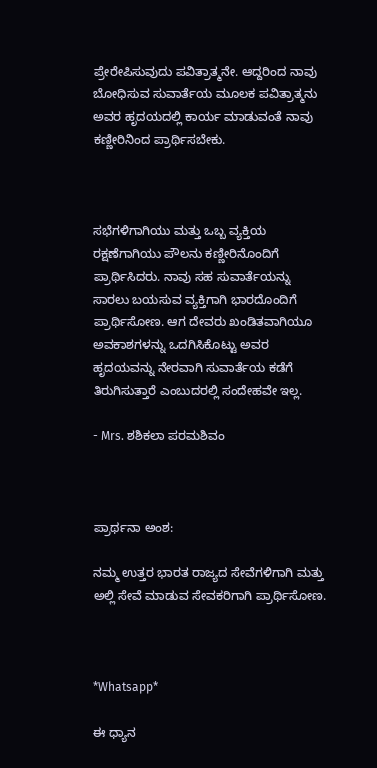ಪ್ರೇರೇಪಿಸುವುದು ಪವಿತ್ರಾತ್ಮನೇ. ಆದ್ದರಿಂದ ನಾವು ಬೋಧಿಸುವ ಸುವಾರ್ತೆಯ ಮೂಲಕ ಪವಿತ್ರಾತ್ಮನು ಅವರ ಹೃದಯದಲ್ಲಿ ಕಾರ್ಯ ಮಾಡುವಂತೆ ನಾವು ಕಣ್ಣೀರಿನಿಂದ ಪ್ರಾರ್ಥಿಸಬೇಕು.



ಸಭೆಗಳಿಗಾಗಿಯು ಮತ್ತು ಒಬ್ಬ ವ್ಯಕ್ತಿಯ ರಕ್ಷಣೆಗಾಗಿಯು ಪೌಲನು ಕಣ್ಣೀರಿನೊಂದಿಗೆ ಪ್ರಾರ್ಥಿಸಿದರು. ನಾವು ಸಹ ಸುವಾರ್ತೆಯನ್ನು ಸಾರಲು ಬಯಸುವ ವ್ಯಕ್ತಿಗಾಗಿ ಭಾರದೊಂದಿಗೆ ಪ್ರಾರ್ಥಿಸೋಣ. ಆಗ ದೇವರು ಖಂಡಿತವಾಗಿಯೂ ಅವಕಾಶಗಳನ್ನು ಒದಗಿಸಿಕೊಟ್ಟು ಅವರ ಹೃದಯವನ್ನು ನೇರವಾಗಿ ಸುವಾರ್ತೆಯ ಕಡೆಗೆ ತಿರುಗಿಸುತ್ತಾರೆ ಎಂಬುದರಲ್ಲಿ ಸಂದೇಹವೇ ಇಲ್ಲ.

- Mrs. ಶಶಿಕಲಾ ಪರಮಶಿವಂ



ಪ್ರಾರ್ಥನಾ ಅಂಶ:

ನಮ್ಮ ಉತ್ತರ ಭಾರತ ರಾಜ್ಯದ ಸೇವೆಗಳಿಗಾಗಿ ಮತ್ತು ಅಲ್ಲಿ ಸೇವೆ ಮಾಡುವ ಸೇವಕರಿಗಾಗಿ ಪ್ರಾರ್ಥಿಸೋಣ.



*Whatsapp*

ಈ ಧ್ಯಾನ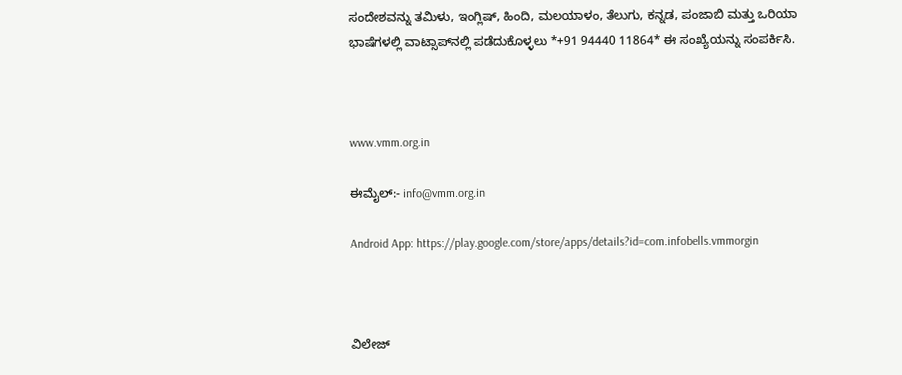ಸಂದೇಶವನ್ನು ತಮಿಳು, ಇಂಗ್ಲಿಷ್, ಹಿಂದಿ, ಮಲಯಾಳಂ, ತೆಲುಗು, ಕನ್ನಡ, ಪಂಜಾಬಿ ಮತ್ತು ಒರಿಯಾ ಭಾಷೆಗಳಲ್ಲಿ ವಾಟ್ಸಾಪ್‌ನಲ್ಲಿ ಪಡೆದುಕೊಳ್ಳಲು *+91 94440 11864* ಈ ಸಂಖ್ಯೆಯನ್ನು ಸಂಪರ್ಕಿಸಿ.



www.vmm.org.in

ಈಮೈಲ್:- info@vmm.org.in

Android App: https://play.google.com/store/apps/details?id=com.infobells.vmmorgin



ವಿಲೇಜ್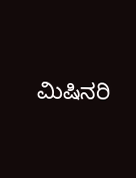ಮಿಷಿನರಿ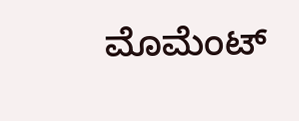ಮೊಮೆಂಟ್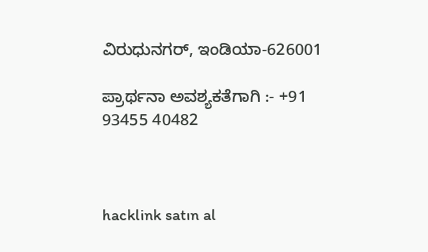ವಿರುಧುನಗರ್, ಇಂಡಿಯಾ-626001

ಪ್ರಾರ್ಥನಾ ಅವಶ್ಯಕತೆಗಾಗಿ :- +91 93455 40482



hacklink satın al